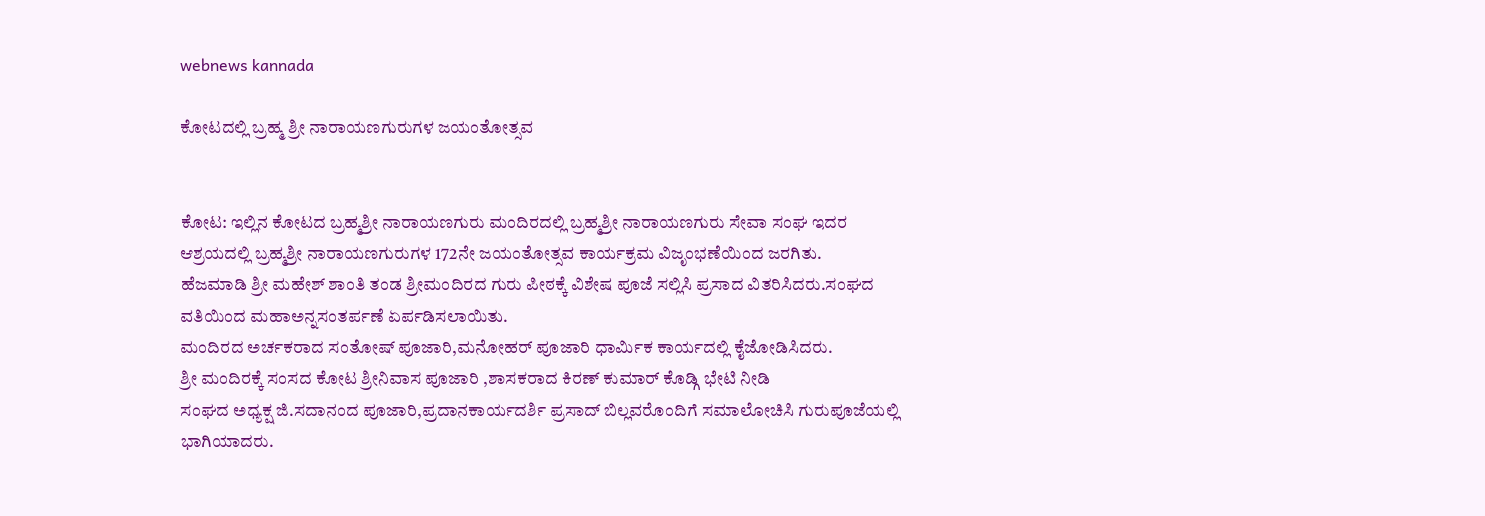webnews kannada

ಕೋಟದಲ್ಲಿ ಬ್ರಹ್ಮ ಶ್ರೀ ನಾರಾಯಣಗುರುಗಳ ಜಯಂತೋತ್ಸವ


ಕೋಟ: ಇಲ್ಲಿನ ಕೋಟದ ಬ್ರಹ್ಮಶ್ರೀ ನಾರಾಯಣಗುರು ಮಂದಿರದಲ್ಲಿ ಬ್ರಹ್ಮಶ್ರೀ ನಾರಾಯಣಗುರು ಸೇವಾ ಸಂಘ ಇದರ ಆಶ್ರಯದಲ್ಲಿ ಬ್ರಹ್ಮಶ್ರೀ ನಾರಾಯಣಗುರುಗಳ 172ನೇ ಜಯಂತೋತ್ಸವ ಕಾರ್ಯಕ್ರಮ ವಿಜೃಂಭಣೆಯಿಂದ ಜರಗಿತು.
ಹೆಜಮಾಡಿ ಶ್ರೀ ಮಹೇಶ್ ಶಾಂತಿ ತಂಡ ಶ್ರೀಮಂದಿರದ ಗುರು ಪೀಠಕ್ಕೆ ವಿಶೇಷ ಪೂಜೆ ಸಲ್ಲಿಸಿ ಪ್ರಸಾದ ವಿತರಿಸಿದರು.ಸಂಘದ ವತಿಯಿಂದ ಮಹಾಅನ್ನಸಂತರ್ಪಣೆ ಏರ್ಪಡಿಸಲಾಯಿತು.
ಮಂದಿರದ ಅರ್ಚಕರಾದ ಸಂತೋಷ್ ಪೂಜಾರಿ,ಮನೋಹರ್ ಪೂಜಾರಿ ಧಾರ್ಮಿಕ ಕಾರ್ಯದಲ್ಲಿ ಕೈಜೋಡಿಸಿದರು.
ಶ್ರೀ ಮಂದಿರಕ್ಕೆ ಸಂಸದ ಕೋಟ ಶ್ರೀನಿವಾಸ ಪೂಜಾರಿ ,ಶಾಸಕರಾದ ಕಿರಣ್ ಕುಮಾರ್ ಕೊಡ್ಗಿ ಭೇಟಿ ನೀಡಿ
ಸಂಘದ ಅಧ್ಯಕ್ಷ ಜಿ.ಸದಾನಂದ ಪೂಜಾರಿ,ಪ್ರದಾನಕಾರ್ಯದರ್ಶಿ ಪ್ರಸಾದ್ ಬಿಲ್ಲವರೊಂದಿಗೆ ಸಮಾಲೋಚಿಸಿ ಗುರುಪೂಜೆಯಲ್ಲಿ‌ ಭಾಗಿಯಾದರು.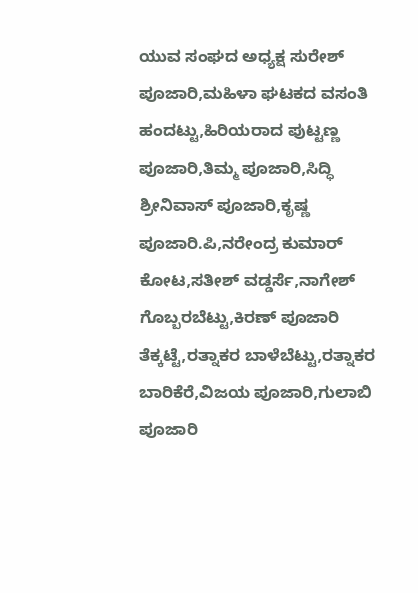ಯುವ ಸಂಘದ ಅಧ್ಯಕ್ಷ ಸುರೇಶ್ ಪೂಜಾರಿ,ಮಹಿಳಾ ಘಟಕದ ವಸಂತಿ ಹಂದಟ್ಟು,ಹಿರಿಯರಾದ ಪುಟ್ಟಣ್ಣ ಪೂಜಾರಿ,ತಿಮ್ಮ ಪೂಜಾರಿ,ಸಿದ್ಧಿ ಶ್ರೀನಿವಾಸ್ ಪೂಜಾರಿ,ಕೃಷ್ಣ ಪೂಜಾರಿ.ಪಿ,ನರೇಂದ್ರ ಕುಮಾರ್ ಕೋಟ,ಸತೀಶ್ ವಡ್ಡರ್ಸೆ,ನಾಗೇಶ್ ಗೊಬ್ಬರಬೆಟ್ಟು,ಕಿರಣ್ ಪೂಜಾರಿ ತೆಕ್ಕಟ್ಟೆ,ರತ್ನಾಕರ ಬಾಳೆಬೆಟ್ಟು,ರತ್ನಾಕರ ಬಾರಿಕೆರೆ,ವಿಜಯ ಪೂಜಾರಿ,ಗುಲಾಬಿ ಪೂಜಾರಿ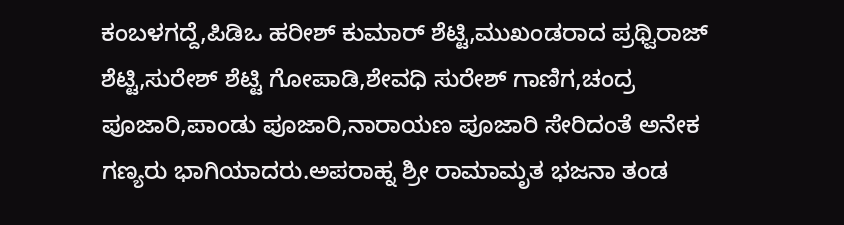ಕಂಬಳಗದ್ದೆ,ಪಿಡಿಒ ಹರೀಶ್ ಕುಮಾರ್ ಶೆಟ್ಟಿ,ಮುಖಂಡರಾದ ಪ್ರಥ್ವಿರಾಜ್ ಶೆಟ್ಟಿ,ಸುರೇಶ್ ಶೆಟ್ಟಿ ಗೋಪಾಡಿ,ಶೇವಧಿ ಸುರೇಶ್ ಗಾಣಿಗ,ಚಂದ್ರ ಪೂಜಾರಿ,ಪಾಂಡು ಪೂಜಾರಿ,ನಾರಾಯಣ ಪೂಜಾರಿ ಸೇರಿದಂತೆ ಅನೇಕ ಗಣ್ಯರು ಭಾಗಿಯಾದರು.ಅಪರಾಹ್ನ ಶ್ರೀ ರಾಮಾಮೃತ ಭಜನಾ ತಂಡ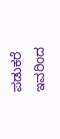ಪಡುಕರೆ ಇವರಿಂದ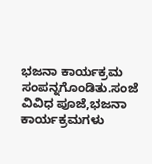ಭಜನಾ ಕಾರ್ಯಕ್ರಮ ಸಂಪನ್ನಗೊಂಡಿತು.ಸಂಜೆ ವಿವಿಧ ಪೂಜೆ,ಭಜನಾ ಕಾರ್ಯಕ್ರಮಗಳು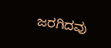ಜರಗಿದವು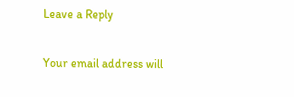Leave a Reply

Your email address will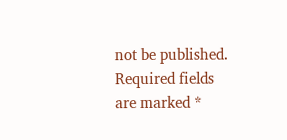not be published. Required fields are marked *